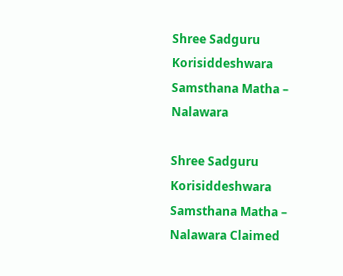Shree Sadguru Korisiddeshwara Samsthana Matha – Nalawara

Shree Sadguru Korisiddeshwara Samsthana Matha – Nalawara Claimed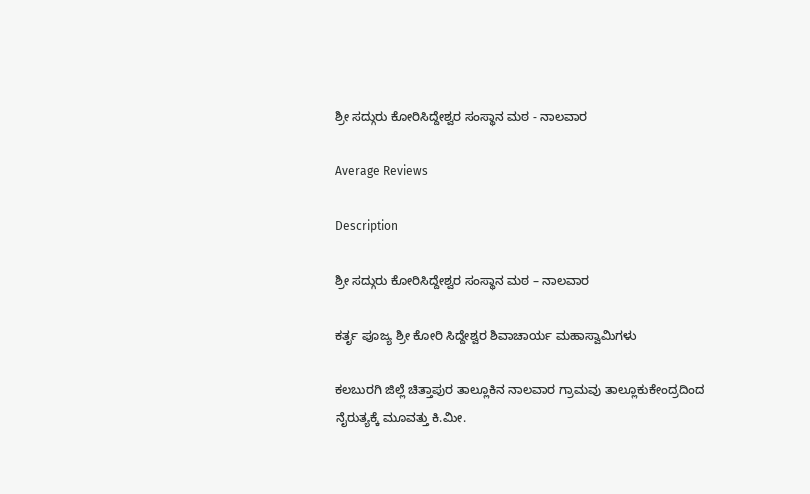ಶ್ರೀ ಸದ್ಗುರು ಕೋರಿಸಿದ್ದೇಶ್ವರ ಸಂಸ್ಥಾನ ಮಠ - ನಾಲವಾರ

Average Reviews

Description

ಶ್ರೀ ಸದ್ಗುರು ಕೋರಿಸಿದ್ದೇಶ್ವರ ಸಂಸ್ಥಾನ ಮಠ – ನಾಲವಾರ

ಕರ್ತೃ ಪೂಜ್ಯ ಶ್ರೀ ಕೋರಿ ಸಿದ್ದೇಶ್ವರ ಶಿವಾಚಾರ್ಯ ಮಹಾಸ್ವಾಮಿಗಳು

ಕಲಬುರಗಿ ಜಿಲ್ಲೆ ಚಿತ್ತಾಪುರ ತಾಲ್ಲೂಕಿನ ನಾಲವಾರ ಗ್ರಾಮವು ತಾಲ್ಲೂಕುಕೇಂದ್ರದಿಂದ ನೈರುತ್ಯಕ್ಕೆ ಮೂವತ್ತು ಕಿ.ಮೀ.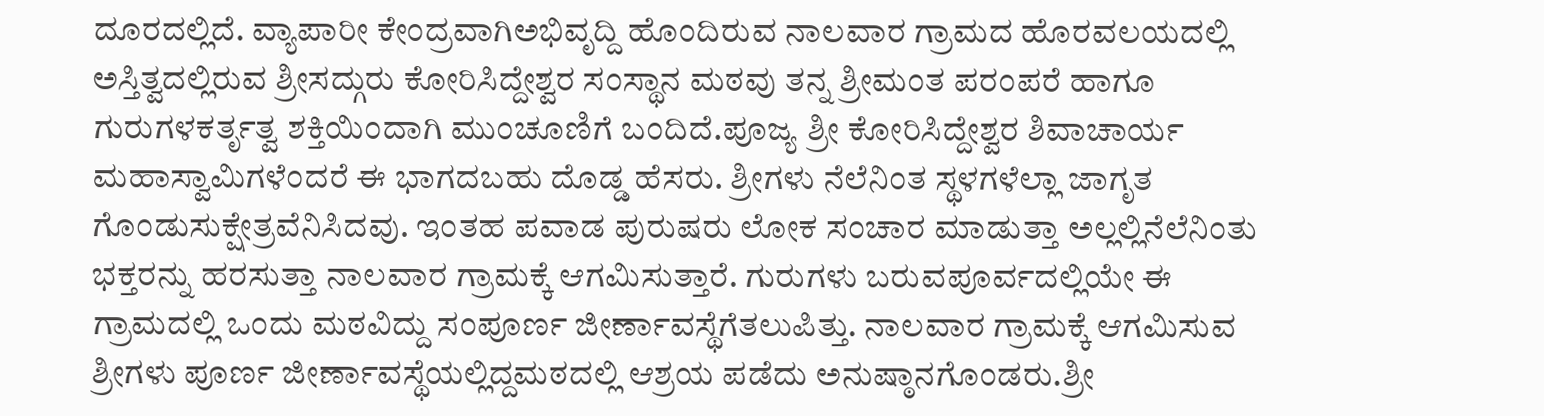ದೂರದಲ್ಲಿದೆ. ವ್ಯಾಪಾರೀ ಕೇಂದ್ರವಾಗಿಅಭಿವೃದ್ದಿ ಹೊಂದಿರುವ ನಾಲವಾರ ಗ್ರಾಮದ ಹೊರವಲಯದಲ್ಲಿ ಅಸ್ತಿತ್ವದಲ್ಲಿರುವ ಶ್ರೀಸದ್ಗುರು ಕೋರಿಸಿದ್ದೇಶ್ವರ ಸಂಸ್ಥಾನ ಮಠವು ತನ್ನ ಶ್ರೀಮಂತ ಪರಂಪರೆ ಹಾಗೂ ಗುರುಗಳಕರ್ತೃತ್ವ ಶಕ್ತಿಯಿಂದಾಗಿ ಮುಂಚೂಣಿಗೆ ಬಂದಿದೆ.ಪೂಜ್ಯ ಶ್ರೀ ಕೋರಿಸಿದ್ದೇಶ್ವರ ಶಿವಾಚಾರ್ಯ ಮಹಾಸ್ವಾಮಿಗಳೆಂದರೆ ಈ ಭಾಗದಬಹು ದೊಡ್ಡ ಹೆಸರು. ಶ್ರೀಗಳು ನೆಲೆನಿಂತ ಸ್ಥಳಗಳೆಲ್ಲಾ ಜಾಗೃತ ಗೊಂಡುಸುಕ್ಷೇತ್ರವೆನಿಸಿದವು. ಇಂತಹ ಪವಾಡ ಪುರುಷರು ಲೋಕ ಸಂಚಾರ ಮಾಡುತ್ತಾ ಅಲ್ಲಲ್ಲಿನೆಲೆನಿಂತು ಭಕ್ತರನ್ನು ಹರಸುತ್ತಾ ನಾಲವಾರ ಗ್ರಾಮಕ್ಕೆ ಆಗಮಿಸುತ್ತಾರೆ. ಗುರುಗಳು ಬರುವಪೂರ್ವದಲ್ಲಿಯೇ ಈ ಗ್ರಾಮದಲ್ಲಿ ಒಂದು ಮಠವಿದ್ದು ಸಂಪೂರ್ಣ ಜೀರ್ಣಾವಸ್ಥೆಗೆತಲುಪಿತ್ತು. ನಾಲವಾರ ಗ್ರಾಮಕ್ಕೆ ಆಗಮಿಸುವ ಶ್ರೀಗಳು ಪೂರ್ಣ ಜೀರ್ಣಾವಸ್ಥೆಯಲ್ಲಿದ್ದಮಠದಲ್ಲಿ ಆಶ್ರಯ ಪಡೆದು ಅನುಷ್ಠಾನಗೊಂಡರು.ಶ್ರೀ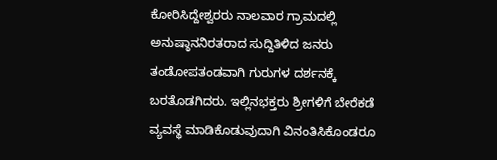ಕೋರಿಸಿದ್ದೇಶ್ವರರು ನಾಲವಾರ ಗ್ರಾಮದಲ್ಲಿ ಅನುಷ್ಠಾನನಿರತರಾದ ಸುದ್ದಿತಿಳಿದ ಜನರು ತಂಡೋಪತಂಡವಾಗಿ ಗುರುಗಳ ದರ್ಶನಕ್ಕೆ ಬರತೊಡಗಿದರು. ಇಲ್ಲಿನಭಕ್ತರು ಶ್ರೀಗಳಿಗೆ ಬೇರೆಕಡೆ ವ್ಯವಸ್ಥೆ ಮಾಡಿಕೊಡುವುದಾಗಿ ವಿನಂತಿಸಿಕೊಂಡರೂ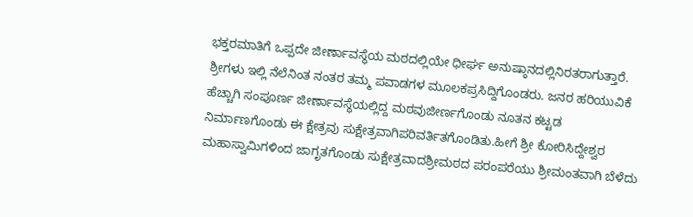ಭಕ್ತರಮಾತಿಗೆ ಒಪ್ಪದೇ ಜೀರ್ಣಾವಸ್ಥೆಯ ಮಠದಲ್ಲಿಯೇ ಧೀರ್ಘ ಅನುಷ್ಠಾನದಲ್ಲಿನಿರತರಾಗುತ್ತಾರೆ. ಶ್ರೀಗಳು ಇಲ್ಲಿ ನೆಲೆನಿಂತ ನಂತರ ತಮ್ಮ ಪವಾಡಗಳ ಮೂಲಕಪ್ರಸಿದ್ದಿಗೊಂಡರು. ಜನರ ಹರಿಯುವಿಕೆ ಹೆಚ್ಚಾಗಿ ಸಂಪೂರ್ಣ ಜೀರ್ಣಾವಸ್ಥೆಯಲ್ಲಿದ್ದ ಮಠವುಜೀರ್ಣಗೊಂಡು ನೂತನ ಕಟ್ಟಡ ನಿರ್ಮಾಣಗೊಂಡು ಈ ಕ್ಷೇತ್ರವು ಸುಕ್ಷೇತ್ರವಾಗಿಪರಿವರ್ತಿತಗೊಂಡಿತು.ಹೀಗೆ ಶ್ರೀ ಕೋರಿಸಿದ್ದೇಶ್ವರ ಮಹಾಸ್ವಾಮಿಗಳಿಂದ ಜಾಗೃತಗೊಂಡು ಸುಕ್ಷೇತ್ರವಾದಶ್ರೀಮಠದ ಪರಂಪರೆಯು ಶ್ರೀಮಂತವಾಗಿ ಬೆಳೆದು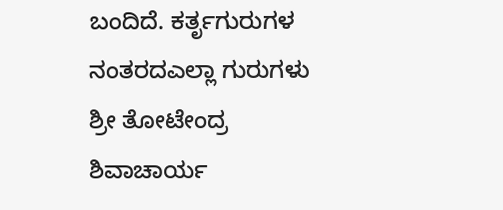ಬಂದಿದೆ. ಕರ್ತೃಗುರುಗಳ ನಂತರದಎಲ್ಲಾ ಗುರುಗಳು ಶ್ರೀ ತೋಟೇಂದ್ರ ಶಿವಾಚಾರ್ಯ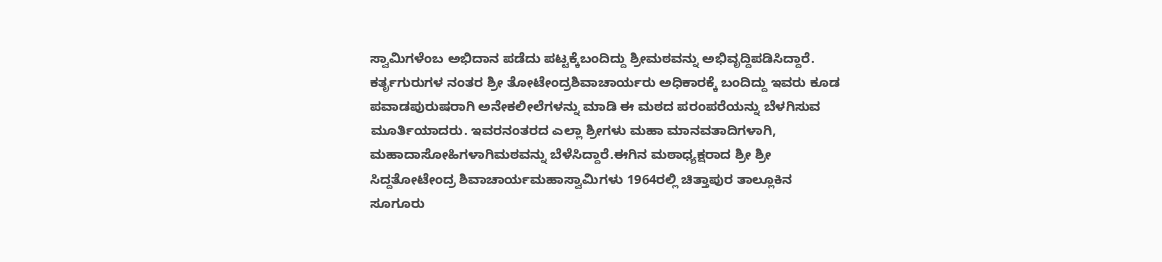ಸ್ವಾಮಿಗಳೆಂಬ ಅಭಿದಾನ ಪಡೆದು ಪಟ್ಟಕ್ಕೆಬಂದಿದ್ದು ಶ್ರೀಮಠವನ್ನು ಅಭಿವೃದ್ದಿಪಡಿಸಿದ್ದಾರೆ. ಕರ್ತೃಗುರುಗಳ ನಂತರ ಶ್ರೀ ತೋಟೇಂದ್ರಶಿವಾಚಾರ್ಯರು ಅಧಿಕಾರಕ್ಕೆ ಬಂದಿದ್ದು ಇವರು ಕೂಡ ಪವಾಡಪುರುಷರಾಗಿ ಅನೇಕಲೀಲೆಗಳನ್ನು ಮಾಡಿ ಈ ಮಠದ ಪರಂಪರೆಯನ್ನು ಬೆಳಗಿಸುವ ಮೂರ್ತಿಯಾದರು. ಇವರನಂತರದ ಎಲ್ಲಾ ಶ್ರೀಗಳು ಮಹಾ ಮಾನವತಾದಿಗಳಾಗಿ, ಮಹಾದಾಸೋಹಿಗಳಾಗಿಮಠವನ್ನು ಬೆಳೆಸಿದ್ದಾರೆ.ಈಗಿನ ಮಠಾಧ್ಯಕ್ಷರಾದ ಶ್ರೀ ಶ್ರೀ ಸಿದ್ದತೋಟೇಂದ್ರ ಶಿವಾಚಾರ್ಯಮಹಾಸ್ವಾಮಿಗಳು 1964ರಲ್ಲಿ ಚಿತ್ತಾಪುರ ತಾಲ್ಲೂಕಿನ ಸೂಗೂರು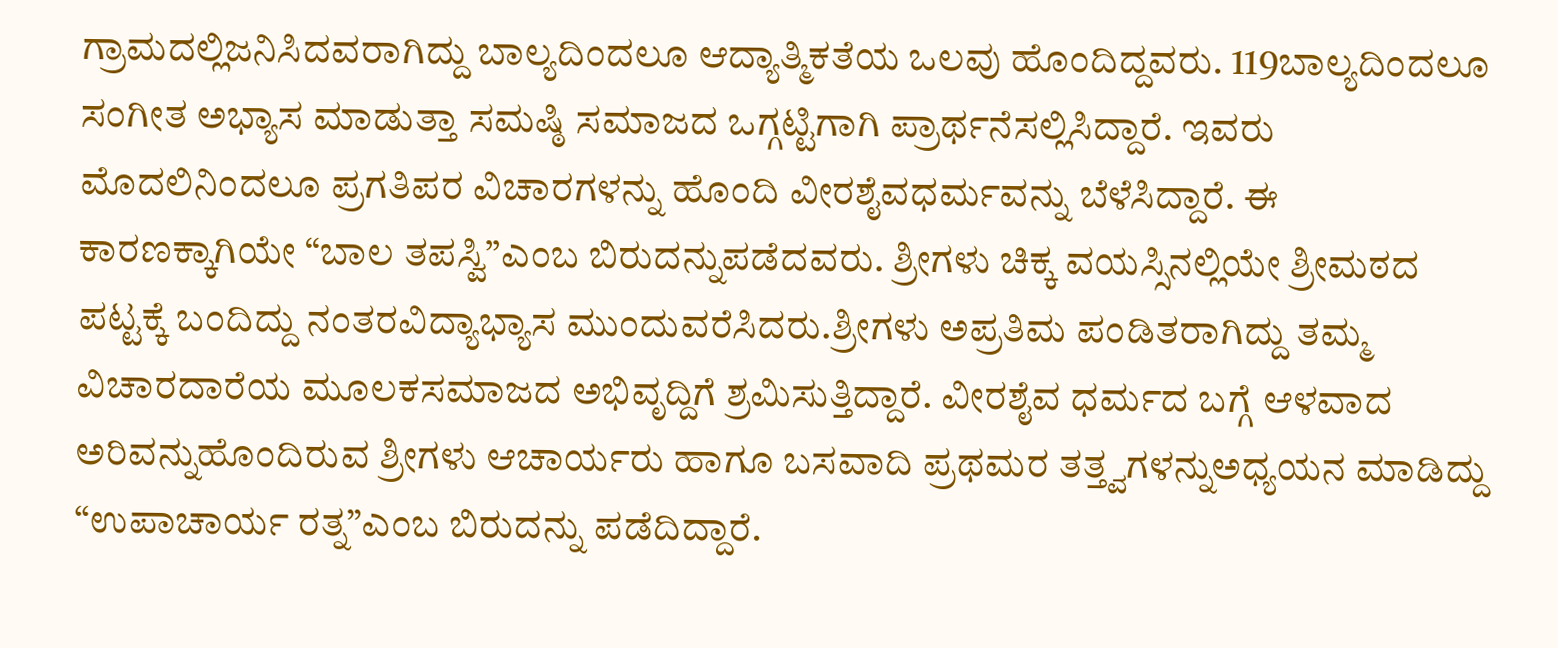ಗ್ರಾಮದಲ್ಲಿಜನಿಸಿದವರಾಗಿದ್ದು ಬಾಲ್ಯದಿಂದಲೂ ಆದ್ಯಾತ್ಮಿಕತೆಯ ಒಲವು ಹೊಂದಿದ್ದವರು. 119ಬಾಲ್ಯದಿಂದಲೂ ಸಂಗೀತ ಅಭ್ಯಾಸ ಮಾಡುತ್ತಾ ಸಮಷ್ಠಿ ಸಮಾಜದ ಒಗ್ಗಟ್ಟಿಗಾಗಿ ಪ್ರಾರ್ಥನೆಸಲ್ಲಿಸಿದ್ದಾರೆ. ಇವರು ಮೊದಲಿನಿಂದಲೂ ಪ್ರಗತಿಪರ ವಿಚಾರಗಳನ್ನು ಹೊಂದಿ ವೀರಶೈವಧರ್ಮವನ್ನು ಬೆಳೆಸಿದ್ದಾರೆ. ಈ ಕಾರಣಕ್ಕಾಗಿಯೇ “ಬಾಲ ತಪಸ್ವಿ”ಎಂಬ ಬಿರುದನ್ನುಪಡೆದವರು. ಶ್ರೀಗಳು ಚಿಕ್ಕ ವಯಸ್ಸಿನಲ್ಲಿಯೇ ಶ್ರೀಮಠದ ಪಟ್ಟಕ್ಕೆ ಬಂದಿದ್ದು ನಂತರವಿದ್ಯಾಭ್ಯಾಸ ಮುಂದುವರೆಸಿದರು.ಶ್ರೀಗಳು ಅಪ್ರತಿಮ ಪಂಡಿತರಾಗಿದ್ದು ತಮ್ಮ ವಿಚಾರದಾರೆಯ ಮೂಲಕಸಮಾಜದ ಅಭಿವೃದ್ದಿಗೆ ಶ್ರಮಿಸುತ್ತಿದ್ದಾರೆ. ವೀರಶೈವ ಧರ್ಮದ ಬಗ್ಗೆ ಆಳವಾದ ಅರಿವನ್ನುಹೊಂದಿರುವ ಶ್ರೀಗಳು ಆಚಾರ್ಯರು ಹಾಗೂ ಬಸವಾದಿ ಪ್ರಥಮರ ತತ್ತ್ವಗಳನ್ನುಅಧ್ಯಯನ ಮಾಡಿದ್ದು “ಉಪಾಚಾರ್ಯ ರತ್ನ”ಎಂಬ ಬಿರುದನ್ನು ಪಡೆದಿದ್ದಾರೆ.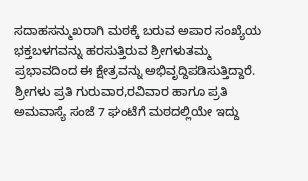ಸದಾಹಸನ್ಮುಖರಾಗಿ ಮಠಕ್ಕೆ ಬರುವ ಅಪಾರ ಸಂಖ್ಯೆಯ ಭಕ್ತಬಳಗವನ್ನು ಹರಸುತ್ತಿರುವ ಶ್ರೀಗಳುತಮ್ಮ ಪ್ರಭಾವದಿಂದ ಈ ಕ್ಷೇತ್ರವನ್ನು ಅಭಿವೃದ್ದಿಪಡಿಸುತ್ತಿದ್ದಾರೆ. ಶ್ರೀಗಳು ಪ್ರತಿ ಗುರುವಾರ,ರವಿವಾರ ಹಾಗೂ ಪ್ರತಿ ಅಮವಾಸ್ಯೆ ಸಂಜೆ 7 ಘಂಟೆಗೆ ಮಠದಲ್ಲಿಯೇ ಇದ್ದು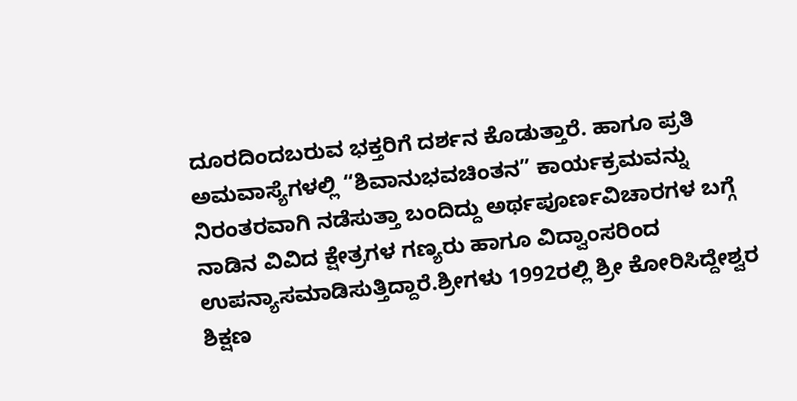ದೂರದಿಂದಬರುವ ಭಕ್ತರಿಗೆ ದರ್ಶನ ಕೊಡುತ್ತಾರೆ. ಹಾಗೂ ಪ್ರತಿ ಅಮವಾಸ್ಯೆಗಳಲ್ಲಿ “ಶಿವಾನುಭವಚಿಂತನ” ಕಾರ್ಯಕ್ರಮವನ್ನು ನಿರಂತರವಾಗಿ ನಡೆಸುತ್ತಾ ಬಂದಿದ್ದು ಅರ್ಥಪೂರ್ಣವಿಚಾರಗಳ ಬಗ್ಗೆ ನಾಡಿನ ವಿವಿದ ಕ್ಷೇತ್ರಗಳ ಗಣ್ಯರು ಹಾಗೂ ವಿದ್ವಾಂಸರಿಂದ ಉಪನ್ಯಾಸಮಾಡಿಸುತ್ತಿದ್ದಾರೆ.ಶ್ರೀಗಳು 1992ರಲ್ಲಿ ಶ್ರೀ ಕೋರಿಸಿದ್ದೇಶ್ವರ ಶಿಕ್ಷಣ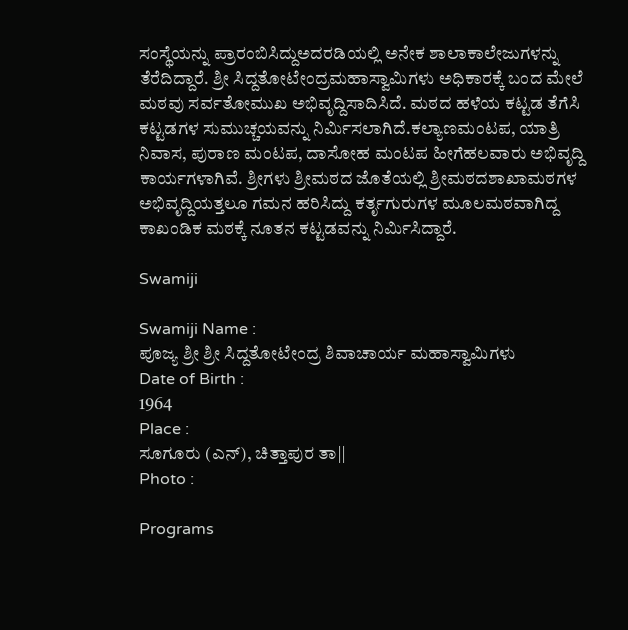ಸಂಸ್ಥೆಯನ್ನು ಪ್ರಾರಂಬಿಸಿದ್ದುಅದರಡಿಯಲ್ಲಿ ಅನೇಕ ಶಾಲಾಕಾಲೇಜುಗಳನ್ನು ತೆರೆದಿದ್ದಾರೆ. ಶ್ರೀ ಸಿದ್ದತೋಟೇಂದ್ರಮಹಾಸ್ವಾಮಿಗಳು ಅಧಿಕಾರಕ್ಕೆ ಬಂದ ಮೇಲೆ ಮಠವು ಸರ್ವತೋಮುಖ ಅಭಿವೃದ್ದಿಸಾದಿಸಿದೆ. ಮಠದ ಹಳೆಯ ಕಟ್ಟಡ ತೆಗೆಸಿ ಕಟ್ಟಡಗಳ ಸುಮುಚ್ಚಯವನ್ನು ನಿರ್ಮಿಸಲಾಗಿದೆ.ಕಲ್ಯಾಣಮಂಟಪ, ಯಾತ್ರಿ ನಿವಾಸ, ಪುರಾಣ ಮಂಟಪ, ದಾಸೋಹ ಮಂಟಪ ಹೀಗೆಹಲವಾರು ಅಭಿವೃದ್ದಿ ಕಾರ್ಯಗಳಾಗಿವೆ. ಶ್ರೀಗಳು ಶ್ರೀಮಠದ ಜೊತೆಯಲ್ಲಿ ಶ್ರೀಮಠದಶಾಖಾಮಠಗಳ ಅಭಿವೃದ್ದಿಯತ್ತಲೂ ಗಮನ ಹರಿಸಿದ್ದು ಕರ್ತೃಗುರುಗಳ ಮೂಲಮಠವಾಗಿದ್ದ ಕಾಖಂಡಿಕ ಮಠಕ್ಕೆ ನೂತನ ಕಟ್ಟಡವನ್ನು ನಿರ್ಮಿಸಿದ್ದಾರೆ.

Swamiji

Swamiji Name :
ಪೂಜ್ಯ ಶ್ರೀ ಶ್ರೀ ಸಿದ್ದತೋಟೇಂದ್ರ ಶಿವಾಚಾರ್ಯ ಮಹಾಸ್ವಾಮಿಗಳು
Date of Birth :
1964
Place :
ಸೂಗೂರು (ಎನ್), ಚಿತ್ತಾಪುರ ತಾ||
Photo :

Programs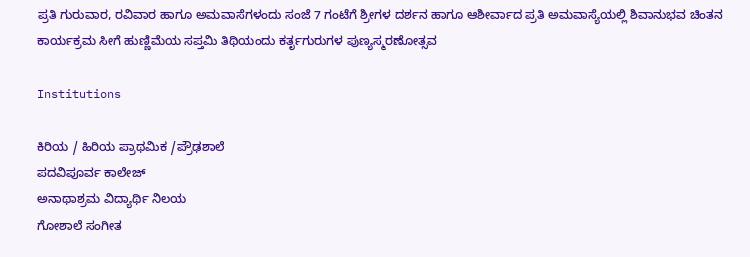ಪ್ರತಿ ಗುರುವಾರ, ರವಿವಾರ ಹಾಗೂ ಅಮವಾಸೆಗಳಂದು ಸಂಜೆ 7 ಗಂಟೆಗೆ ಶ್ರೀಗಳ ದರ್ಶನ ಹಾಗೂ ಆಶೀರ್ವಾದ ಪ್ರತಿ ಅಮವಾಸ್ಯೆಯಲ್ಲಿ ಶಿವಾನುಭವ ಚಿಂತನ ಕಾರ್ಯಕ್ರಮ ಸೀಗೆ ಹುಣ್ಣಿಮೆಯ ಸಪ್ತಮಿ ತಿಥಿಯಂದು ಕರ್ತೃಗುರುಗಳ ಪುಣ್ಯಸ್ಮರಣೋತ್ಸವ

Institutions

ಕಿರಿಯ / ಹಿರಿಯ ಪ್ರಾಥಮಿಕ /ಪ್ರೌಢಶಾಲೆ
ಪದವಿಪೂರ್ವ ಕಾಲೇಜ್
ಅನಾಥಾಶ್ರಮ ವಿದ್ಯಾರ್ಥಿ ನಿಲಯ
ಗೋಶಾಲೆ ಸಂಗೀತ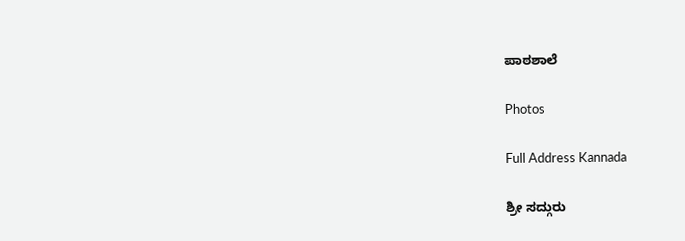ಪಾಠಶಾಲೆ

Photos

Full Address Kannada

ಶ್ರೀ ಸದ್ಗುರು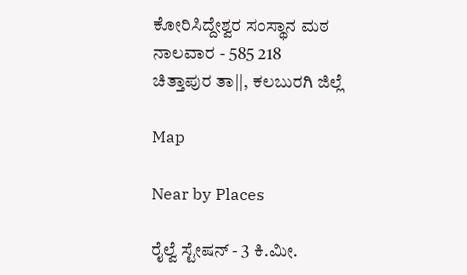ಕೋರಿಸಿದ್ದೇಶ್ವರ ಸಂಸ್ಥಾನ ಮಠ
ನಾಲವಾರ - 585 218
ಚಿತ್ತಾಪುರ ತಾ||, ಕಲಬುರಗಿ ಜಿಲ್ಲೆ

Map

Near by Places

ರೈಲ್ವೆ ಸ್ಟೇಷನ್ - 3 ಕಿ.ಮೀ.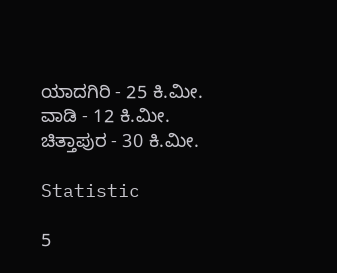ಯಾದಗಿರಿ - 25 ಕಿ.ಮೀ.
ವಾಡಿ - 12 ಕಿ.ಮೀ.
ಚಿತ್ತಾಪುರ - 30 ಕಿ.ಮೀ.

Statistic

5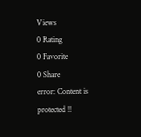Views
0 Rating
0 Favorite
0 Share
error: Content is protected !!